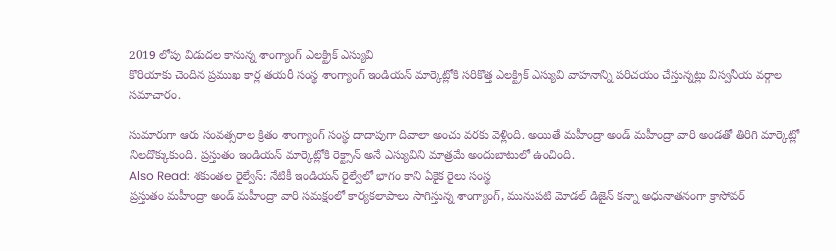2019 లోపు విడుదల కానున్న శాంగ్యాంగ్ ఎలక్ట్రిక్ ఎస్యువి
కొరియాకు చెందిన ప్రముఖ కార్ల తయరీ సంస్థ శాంగ్యాంగ్ ఇండియన్ మార్కెట్లోకి సరికొత్త ఎలక్ట్రిక్ ఎస్యువి వాహనాన్ని పరిచయం చేస్తున్నట్లు విస్వనీయ వర్గాల సమాచారం.

సుమారుగా ఆరు సంవత్సరాల క్రితం శాంగ్యాంగ్ సంస్థ దాదాపుగా దివాలా అంచు వరకు వెళ్లింది. అయితే మహీంద్రా అండ్ మహీంద్రా వారి అండతో తిరిగి మార్కెట్లో నిలదొక్కుకుంది. ప్రస్తుతం ఇండియన్ మార్కెట్లోకి రెక్ట్సాన్ అనే ఎస్యువిని మాత్రమే అందుబాటులో ఉంచింది.
Also Read: శకుంతల రైల్వేస్: నేటికీ ఇండియన్ రైల్వేలో భాగం కాని ఏకైక రైలు సంస్థ
ప్రస్తుతం మహీంద్రా అండ్ మహీంద్రా వారి సమక్షంలో కార్యకలాపాలు సాగిస్తున్న శాంగ్యాంగ్, మునుపటి మోడల్ డిజైన్ కన్నా అధునాతనంగా క్రాసోవర్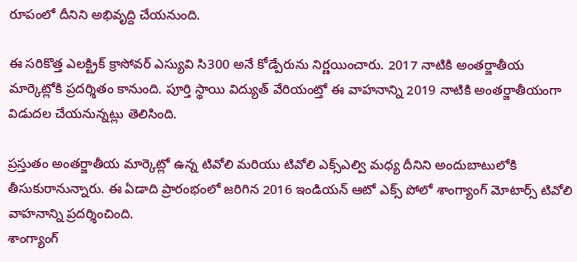రూపంలో దీనిని అభివృద్ది చేయనుంది.

ఈ సరికొత్త ఎలక్ట్రిక్ క్రాసోవర్ ఎస్యువి సి300 అనే కోడ్పేరును నిర్ణయించారు. 2017 నాటికి అంతర్జాతీయ మార్కెట్లోకి ప్రదర్శితం కానుంది. పూర్తి స్థాయి విద్యుత్ వేరియంట్తో ఈ వాహనాన్ని 2019 నాటికి అంతర్జాతీయంగా విడుదల చేయనున్నట్లు తెలిసింది.

ప్రస్తుతం అంతర్జాతీయ మార్కెట్లో ఉన్న టివోలి మరియు టివోలి ఎక్స్ఎల్వి మధ్య దీనిని అందుబాటులోకి తీసుకురానున్నారు. ఈ ఏడాది ప్రారంభంలో జరిగిన 2016 ఇండియన్ ఆటో ఎక్స్ పోలో శాంగ్యాంగ్ మోటార్స్ టివోలి వాహనాన్ని ప్రదర్శించింది.
శాంగ్యాంగ్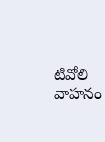టివోలి వాహనం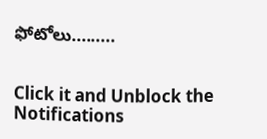ఫోటోలు.........


Click it and Unblock the Notifications